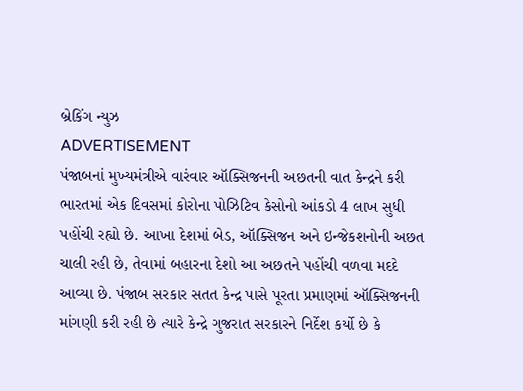બ્રેકિંગ ન્યુઝ
ADVERTISEMENT
પંજાબનાં મુખ્યમંત્રીએ વારંવાર ઑક્સિજનની અછતની વાત કેન્દ્રને કરી
ભારતમાં એક દિવસમાં કોરોના પોઝિટિવ કેસોનો આંકડો 4 લાખ સુધી પહોંચી રહ્યો છે. આખા દેશમાં બેડ, ઑક્સિજન અને ઇન્જેકશનોની અછત ચાલી રહી છે, તેવામાં બહારના દેશો આ અછતને પહોંચી વળવા મદદે આવ્યા છે. પંજાબ સરકાર સતત કેન્દ્ર પાસે પૂરતા પ્રમાણમાં ઑક્સિજનની માંગણી કરી રહી છે ત્યારે કેન્દ્રે ગુજરાત સરકારને નિર્દેશ કર્યો છે કે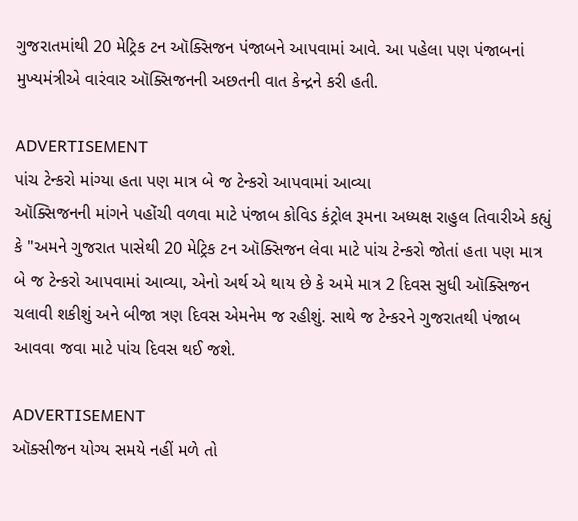ગુજરાતમાંથી 20 મેટ્રિક ટન ઑક્સિજન પંજાબને આપવામાં આવે. આ પહેલા પણ પંજાબનાં મુખ્યમંત્રીએ વારંવાર ઑક્સિજનની અછતની વાત કેન્દ્રને કરી હતી.

ADVERTISEMENT
પાંચ ટેન્કરો માંગ્યા હતા પણ માત્ર બે જ ટેન્કરો આપવામાં આવ્યા
ઑક્સિજનની માંગને પહોંચી વળવા માટે પંજાબ કોવિડ કંટ્રોલ રૂમના અધ્યક્ષ રાહુલ તિવારીએ કહ્યું કે "અમને ગુજરાત પાસેથી 20 મેટ્રિક ટન ઑક્સિજન લેવા માટે પાંચ ટેન્કરો જોતાં હતા પણ માત્ર બે જ ટેન્કરો આપવામાં આવ્યા, એનો અર્થ એ થાય છે કે અમે માત્ર 2 દિવસ સુધી ઑક્સિજન ચલાવી શકીશું અને બીજા ત્રણ દિવસ એમનેમ જ રહીશું. સાથે જ ટેન્કરને ગુજરાતથી પંજાબ આવવા જવા માટે પાંચ દિવસ થઈ જશે.

ADVERTISEMENT
ઑક્સીજન યોગ્ય સમયે નહીં મળે તો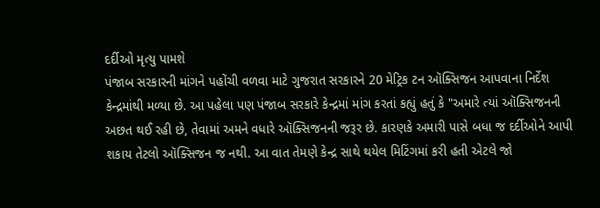દર્દીઓ મૃત્યુ પામશે
પંજાબ સરકારની માંગને પહોંચી વળવા માટે ગુજરાત સરકારને 20 મેટ્રિક ટન ઑક્સિજન આપવાના નિર્દેશ કેન્દ્રમાંથી મળ્યા છે. આ પહેલા પણ પંજાબ સરકારે કેન્દ્રમાં માંગ કરતાં કહ્યું હતું કે "અમારે ત્યાં ઑક્સિજનની અછત થઈ રહી છે, તેવામાં અમને વધારે ઑક્સિજનની જરૂર છે. કારણકે અમારી પાસે બધા જ દર્દીઓને આપી શકાય તેટલો ઑક્સિજન જ નથી. આ વાત તેમણે કેન્દ્ર સાથે થયેલ મિટિંગમાં કરી હતી એટલે જો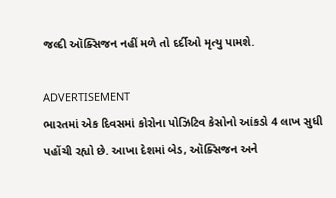જલ્દી ઑક્સિજન નહીં મળે તો દર્દીઓ મૃત્યુ પામશે.

ADVERTISEMENT
ભારતમાં એક દિવસમાં કોરોના પોઝિટિવ કેસોનો આંકડો 4 લાખ સુધી પહોંચી રહ્યો છે. આખા દેશમાં બેડ, ઑક્સિજન અને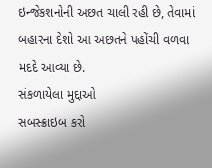ઇન્જેકશનોની અછત ચાલી રહી છે, તેવામાં બહારના દેશો આ અછતને પહોંચી વળવા મદદે આવ્યા છે.
સંકળાયેલા મુદ્દાઓ
સબસ્ક્રાઇબ કરો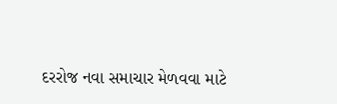દરરોજ નવા સમાચાર મેળવવા માટે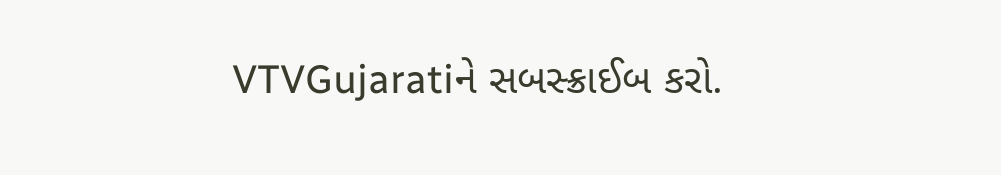VTVGujaratiને સબસ્ક્રાઈબ કરો.